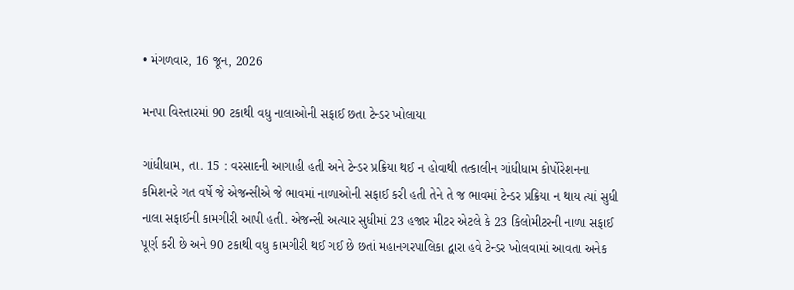• મંગળવાર, 16 જૂન, 2026

મનપા વિસ્તારમાં 90 ટકાથી વધુ નાલાઓની સફાઈ છતા ટેન્ડર ખોલાયા

ગાંધીધામ, તા. 15 : વરસાદની આગાહી હતી અને ટેન્ડર પ્રક્રિયા થઈ ન હોવાથી તત્કાલીન ગાંધીધામ કોર્પોરેશનના કમિશનરે ગત વર્ષે જે એજન્સીએ જે ભાવમાં નાળાઓની સફાઈ કરી હતી તેને તે જ ભાવમાં ટેન્ડર પ્રક્રિયા ન થાય ત્યાં સુધી નાલા સફાઈની કામગીરી આપી હતી. એજન્સી અત્યાર સુધીમાં 23 હજાર મીટર એટલે કે 23 કિલોમીટરની નાળા સફાઈ પૂર્ણ કરી છે અને 90 ટકાથી વધુ કામગીરી થઈ ગઈ છે છતાં મહાનગરપાલિકા દ્વારા હવે ટેન્ડર ખોલવામાં આવતા અનેક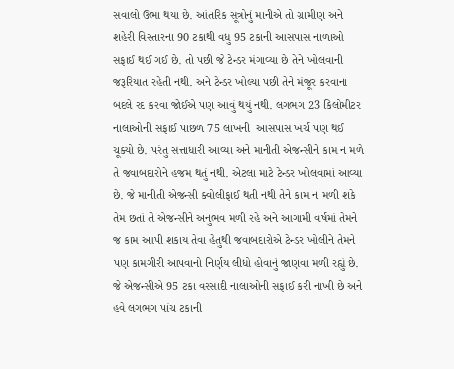સવાલો ઉભા થયા છે. આંતરિક સૂત્રોનું માનીએ તો ગ્રામીણ અને શહેરી વિસ્તારના 90 ટકાથી વધુ 95 ટકાની આસપાસ નાળાઓ સફાઈ થઈ ગઈ છે. તો પછી જે ટેન્ડર મંગાવ્યા છે તેને ખોલવાની જરૂરિયાત રહેતી નથી. અને ટેન્ડર ખોલ્યા પછી તેને મંજૂર કરવાના બદલે રદ કરવા જોઈએ પણ આવું થયું નથી. લગભગ 23 કિલોમીટર નાલાઓની સફાઈ પાછળ 75 લાખની  આસપાસ ખર્ચ પણ થઈ ચૂક્યો છે. પરંતુ સત્તાધારી આવ્યા અને માનીતી એજન્સીને કામ ન મળે તે જવાબદારોને હજમ થતું નથી. એટલા માટે ટેન્ડર ખોલવામાં આવ્યા છે. જે માનીતી એજન્સી ક્વોલીફાઈ થતી નથી તેને કામ ન મળી શકે તેમ છતાં તે એજન્સીને અનુભવ મળી રહે અને આગામી વર્ષમાં તેમને જ કામ આપી શકાય તેવા હેતુથી જવાબદારોએ ટેન્ડર ખોલીને તેમને પણ કામગીરી આપવાનો નિર્ણય લીધો હોવાનું જાણવા મળી રહ્યું છે. જે એજન્સીએ 95 ટકા વરસાદી નાલાઓની સફાઈ કરી નાખી છે અને હવે લગભગ પાંચ ટકાની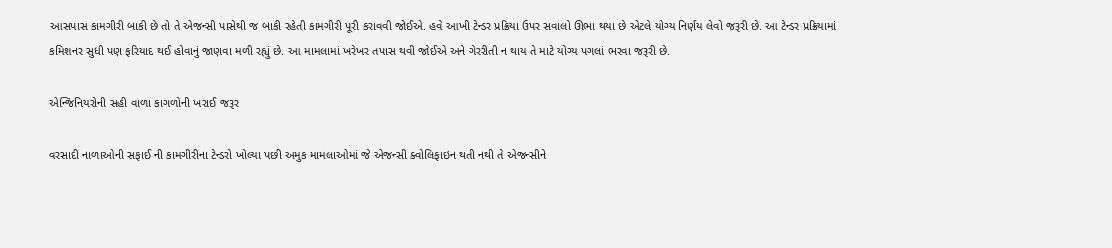આસપાસ કામગીરી બાકી છે તો તે એજન્સી પાસેથી જ બાકી રહેતી કામગીરી પૂરી કરાવવી જોઈએ. હવે આખી ટેન્ડર પ્રક્રિયા ઉપર સવાલો ઊભા થયા છે એટલે યોગ્ય નિર્ણય લેવો જરૂરી છે. આ ટેન્ડર પ્રક્રિયામાં કમિશનર સુધી પણ ફરિયાદ થઈ હોવાનું જાણવા મળી રહ્યું છે. આ મામલામાં ખરેખર તપાસ થવી જોઈએ અને ગેરરીતી ન થાય તે માટે યોગ્ય પગલાં ભરવા જરૂરી છે.

એન્જિનિયરોની સહી વાળા કાગળોની ખરાઈ જરૂર

વરસાદી નાળાઓની સફાઈ ની કામગીરીના ટેન્ડરો ખોલ્યા પછી અમુક મામલાઓમાં જે એજન્સી ક્વોલિફાઇન થતી નથી તે એજન્સીને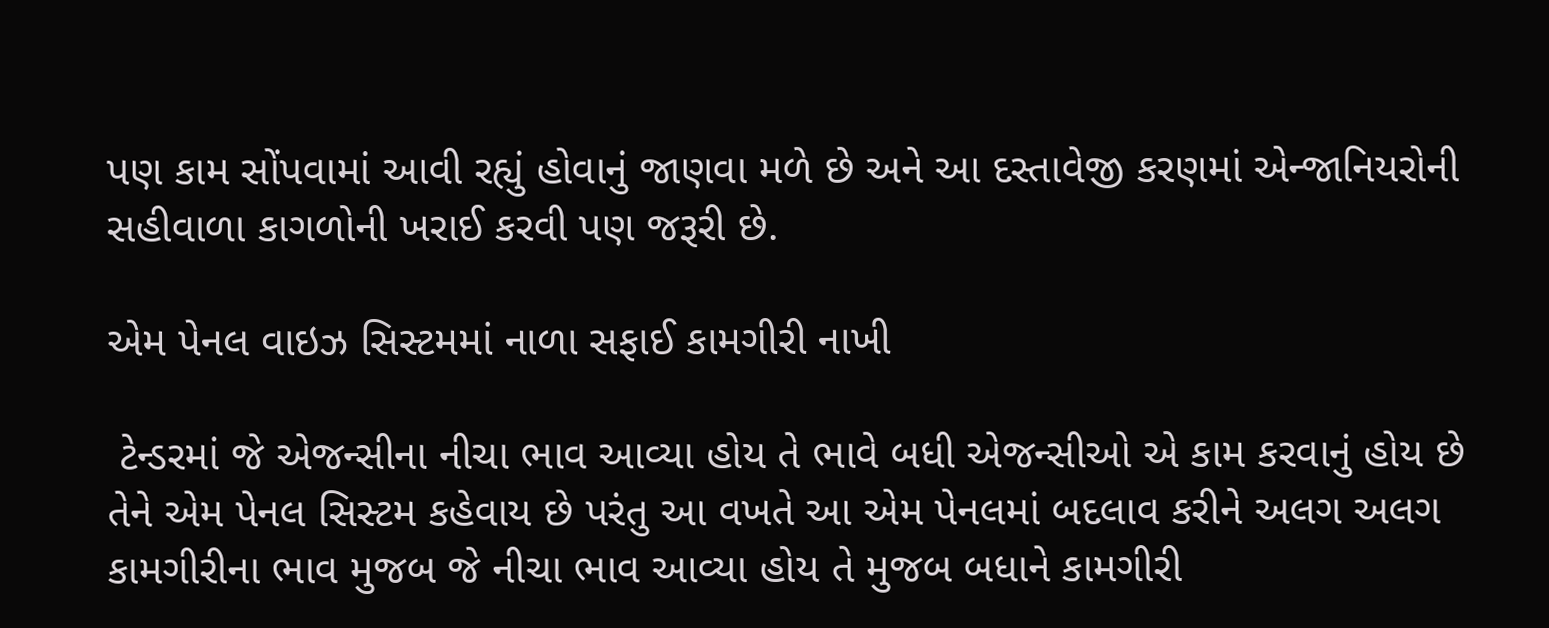પણ કામ સોંપવામાં આવી રહ્યું હોવાનું જાણવા મળે છે અને આ દસ્તાવેજી કરણમાં એન્જાનિયરોની સહીવાળા કાગળોની ખરાઈ કરવી પણ જરૂરી છે.

એમ પેનલ વાઇઝ સિસ્ટમમાં નાળા સફાઈ કામગીરી નાખી

 ટેન્ડરમાં જે એજન્સીના નીચા ભાવ આવ્યા હોય તે ભાવે બધી એજન્સીઓ એ કામ કરવાનું હોય છે તેને એમ પેનલ સિસ્ટમ કહેવાય છે પરંતુ આ વખતે આ એમ પેનલમાં બદલાવ કરીને અલગ અલગ કામગીરીના ભાવ મુજબ જે નીચા ભાવ આવ્યા હોય તે મુજબ બધાને કામગીરી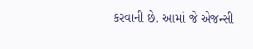કરવાની છે. આમાં જે એજન્સી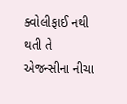ક્વોલીફાઈ નથી થતી તે એજન્સીના નીચા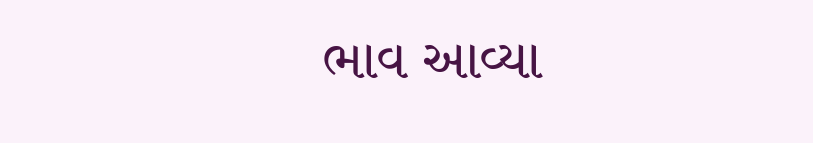ભાવ આવ્યા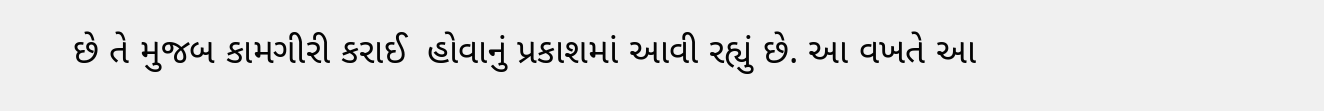છે તે મુજબ કામગીરી કરાઈ  હોવાનું પ્રકાશમાં આવી રહ્યું છે. આ વખતે આ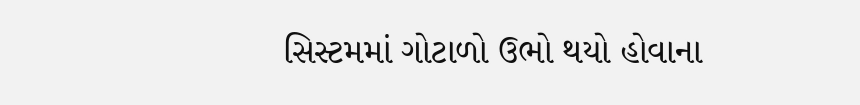સિસ્ટમમાં ગોટાળો ઉભો થયો હોવાના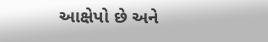આક્ષેપો છે અને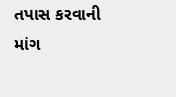તપાસ કરવાની માંગ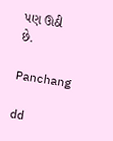પણ ઊઠી છે.

Panchang

dd